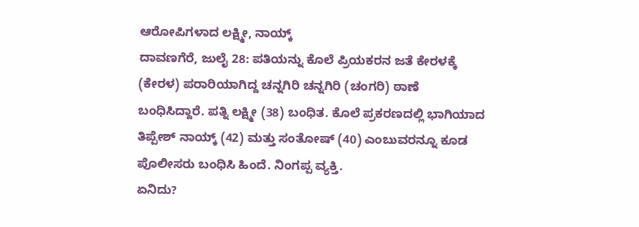ಆರೋಪಿಗಳಾದ ಲಕ್ಷ್ಮೀ, ನಾಯ್ಕ್
ದಾವಣಗೆರೆ, ಜುಲೈ 28: ಪತಿಯನ್ನು ಕೊಲೆ ಪ್ರಿಯಕರನ ಜತೆ ಕೇರಳಕ್ಕೆ (ಕೇರಳ) ಪರಾರಿಯಾಗಿದ್ದ ಚನ್ನಗಿರಿ ಚನ್ನಗಿರಿ (ಚಂಗರಿ) ಠಾಣೆ ಬಂಧಿಸಿದ್ದಾರೆ. ಪತ್ನಿ ಲಕ್ಷ್ಮೀ (38) ಬಂಧಿತ. ಕೊಲೆ ಪ್ರಕರಣದಲ್ಲಿ ಭಾಗಿಯಾದ ತಿಪ್ಪೇಶ್ ನಾಯ್ಕ್ (42) ಮತ್ತು ಸಂತೋಷ್ (40) ಎಂಬುವರನ್ನೂ ಕೂಡ ಪೊಲೀಸರು ಬಂಧಿಸಿ ಹಿಂದೆ. ನಿಂಗಪ್ಪ ವ್ಯಕ್ತಿ.
ಏನಿದು?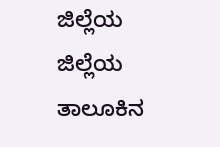ಜಿಲ್ಲೆಯ ಜಿಲ್ಲೆಯ ತಾಲೂಕಿನ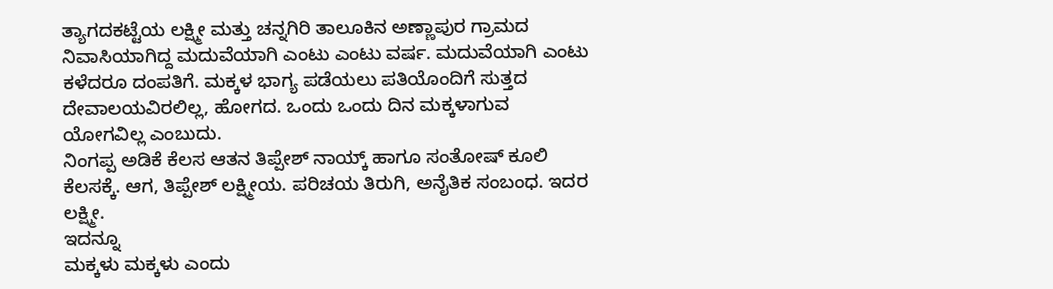ತ್ಯಾಗದಕಟ್ಟೆಯ ಲಕ್ಷ್ಮೀ ಮತ್ತು ಚನ್ನಗಿರಿ ತಾಲೂಕಿನ ಅಣ್ಣಾಪುರ ಗ್ರಾಮದ ನಿವಾಸಿಯಾಗಿದ್ದ ಮದುವೆಯಾಗಿ ಎಂಟು ಎಂಟು ವರ್ಷ. ಮದುವೆಯಾಗಿ ಎಂಟು ಕಳೆದರೂ ದಂಪತಿಗೆ. ಮಕ್ಕಳ ಭಾಗ್ಯ ಪಡೆಯಲು ಪತಿಯೊಂದಿಗೆ ಸುತ್ತದ ದೇವಾಲಯವಿರಲಿಲ್ಲ, ಹೋಗದ. ಒಂದು ಒಂದು ದಿನ ಮಕ್ಕಳಾಗುವ ಯೋಗವಿಲ್ಲ ಎಂಬುದು.
ನಿಂಗಪ್ಪ ಅಡಿಕೆ ಕೆಲಸ ಆತನ ತಿಪ್ಪೇಶ್ ನಾಯ್ಕ್ ಹಾಗೂ ಸಂತೋಷ್ ಕೂಲಿ ಕೆಲಸಕ್ಕೆ. ಆಗ, ತಿಪ್ಪೇಶ್ ಲಕ್ಷ್ಮೀಯ. ಪರಿಚಯ ತಿರುಗಿ, ಅನೈತಿಕ ಸಂಬಂಧ. ಇದರ ಲಕ್ಷ್ಮೀ.
ಇದನ್ನೂ
ಮಕ್ಕಳು ಮಕ್ಕಳು ಎಂದು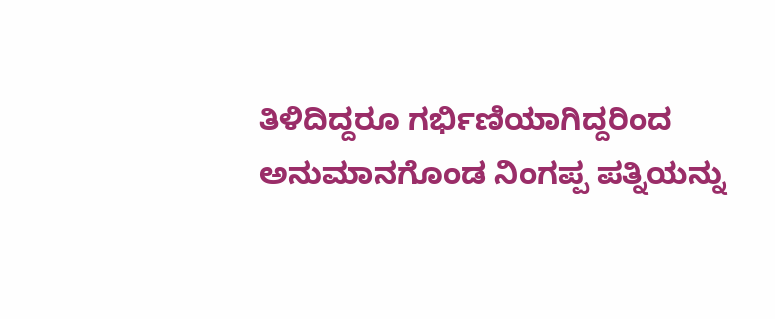ತಿಳಿದಿದ್ದರೂ ಗರ್ಭಿಣಿಯಾಗಿದ್ದರಿಂದ ಅನುಮಾನಗೊಂಡ ನಿಂಗಪ್ಪ ಪತ್ನಿಯನ್ನು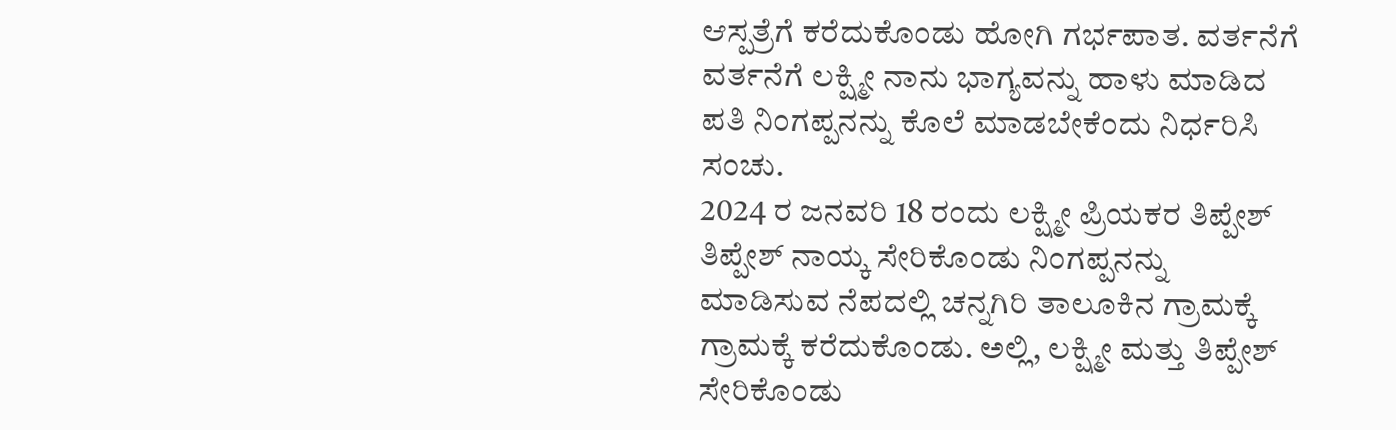ಆಸ್ಪತ್ರೆಗೆ ಕರೆದುಕೊಂಡು ಹೋಗಿ ಗರ್ಭಪಾತ. ವರ್ತನೆಗೆ ವರ್ತನೆಗೆ ಲಕ್ಷ್ಮೀ ನಾನು ಭಾಗ್ಯವನ್ನು ಹಾಳು ಮಾಡಿದ ಪತಿ ನಿಂಗಪ್ಪನನ್ನು ಕೊಲೆ ಮಾಡಬೇಕೆಂದು ನಿರ್ಧರಿಸಿ ಸಂಚು.
2024 ರ ಜನವರಿ 18 ರಂದು ಲಕ್ಷ್ಮೀ ಪ್ರಿಯಕರ ತಿಪ್ಪೇಶ್ ತಿಪ್ಪೇಶ್ ನಾಯ್ಕ ಸೇರಿಕೊಂಡು ನಿಂಗಪ್ಪನನ್ನು ಮಾಡಿಸುವ ನೆಪದಲ್ಲಿ ಚನ್ನಗಿರಿ ತಾಲೂಕಿನ ಗ್ರಾಮಕ್ಕೆ ಗ್ರಾಮಕ್ಕೆ ಕರೆದುಕೊಂಡು. ಅಲ್ಲಿ, ಲಕ್ಷ್ಮೀ ಮತ್ತು ತಿಪ್ಪೇಶ್ ಸೇರಿಕೊಂಡು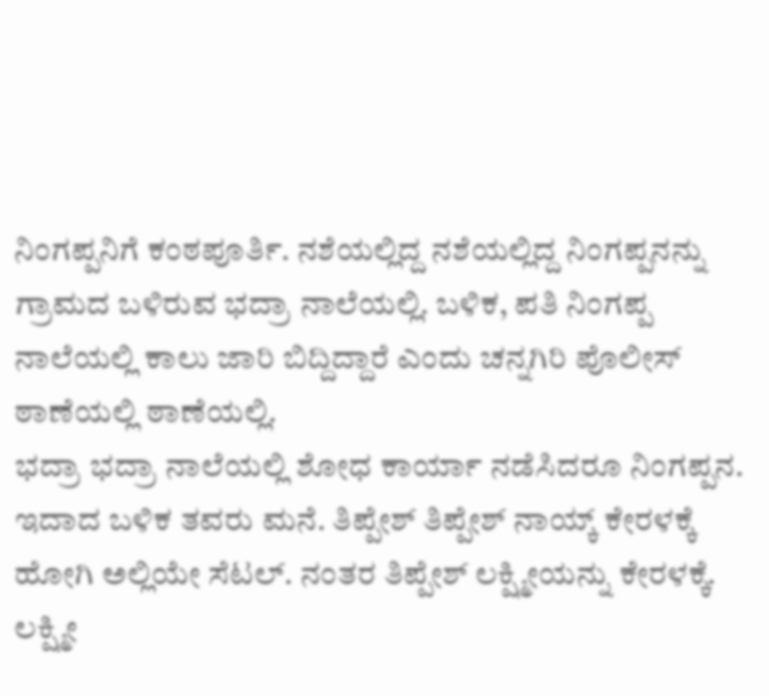ನಿಂಗಪ್ಪನಿಗೆ ಕಂಠಪೂರ್ತಿ. ನಶೆಯಲ್ಲಿದ್ದ ನಶೆಯಲ್ಲಿದ್ದ ನಿಂಗಪ್ಪನನ್ನು ಗ್ರಾಮದ ಬಳಿರುವ ಭದ್ರಾ ನಾಲೆಯಲ್ಲಿ. ಬಳಿಕ, ಪತಿ ನಿಂಗಪ್ಪ ನಾಲೆಯಲ್ಲಿ ಕಾಲು ಜಾರಿ ಬಿದ್ದಿದ್ದಾರೆ ಎಂದು ಚನ್ನಗಿರಿ ಪೊಲೀಸ್ ಠಾಣೆಯಲ್ಲಿ ಠಾಣೆಯಲ್ಲಿ.
ಭದ್ರಾ ಭದ್ರಾ ನಾಲೆಯಲ್ಲಿ ಶೋಧ ಕಾರ್ಯಾ ನಡೆಸಿದರೂ ನಿಂಗಪ್ಪನ. ಇದಾದ ಬಳಿಕ ತವರು ಮನೆ. ತಿಪ್ಪೇಶ್ ತಿಪ್ಪೇಶ್ ನಾಯ್ಕ್ ಕೇರಳಕ್ಕೆ ಹೋಗಿ ಅಲ್ಲಿಯೇ ಸೆಟಲ್. ನಂತರ ತಿಪ್ಪೇಶ್ ಲಕ್ಷ್ಮೀಯನ್ನು ಕೇರಳಕ್ಕೆ. ಲಕ್ಷ್ಮೀ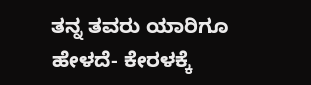ತನ್ನ ತವರು ಯಾರಿಗೂ ಹೇಳದೆ- ಕೇರಳಕ್ಕೆ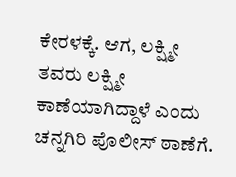ಕೇರಳಕ್ಕೆ. ಆಗ, ಲಕ್ಷ್ಮೀ ತವರು ಲಕ್ಷ್ಮೀ ಕಾಣೆಯಾಗಿದ್ದಾಳೆ ಎಂದು ಚನ್ನಗಿರಿ ಪೊಲೀಸ್ ಠಾಣೆಗೆ.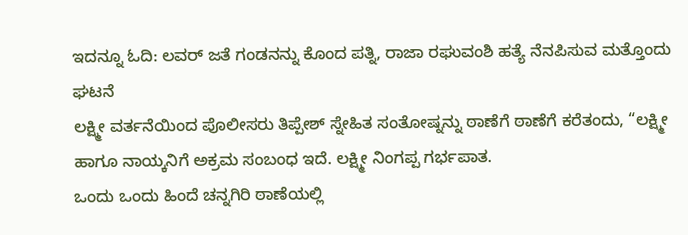ಇದನ್ನೂ ಓದಿ: ಲವರ್ ಜತೆ ಗಂಡನನ್ನು ಕೊಂದ ಪತ್ನಿ, ರಾಜಾ ರಘುವಂಶಿ ಹತ್ಯೆ ನೆನಪಿಸುವ ಮತ್ತೊಂದು ಘಟನೆ
ಲಕ್ಷ್ಮೀ ವರ್ತನೆಯಿಂದ ಪೊಲೀಸರು ತಿಪ್ಪೇಶ್ ಸ್ನೇಹಿತ ಸಂತೋಷ್ನನ್ನು ಠಾಣೆಗೆ ಠಾಣೆಗೆ ಕರೆತಂದು, “ಲಕ್ಷ್ಮೀ ಹಾಗೂ ನಾಯ್ಕನಿಗೆ ಅಕ್ರಮ ಸಂಬಂಧ ಇದೆ. ಲಕ್ಷ್ಮೀ ನಿಂಗಪ್ಪ ಗರ್ಭಪಾತ.
ಒಂದು ಒಂದು ಹಿಂದೆ ಚನ್ನಗಿರಿ ಠಾಣೆಯಲ್ಲಿ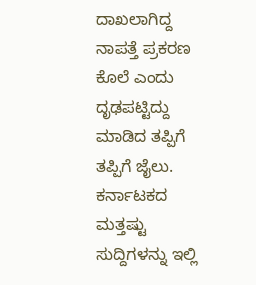ದಾಖಲಾಗಿದ್ದ ನಾಪತ್ತೆ ಪ್ರಕರಣ ಕೊಲೆ ಎಂದು ದೃಢಪಟ್ಟಿದ್ದು ಮಾಡಿದ ತಪ್ಪಿಗೆ ತಪ್ಪಿಗೆ ಜೈಲು.
ಕರ್ನಾಟಕದ ಮತ್ತಷ್ಟು ಸುದ್ದಿಗಳನ್ನು ಇಲ್ಲಿ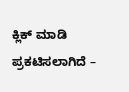ಕ್ಲಿಕ್ ಮಾಡಿ
ಪ್ರಕಟಿಸಲಾಗಿದೆ –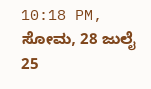10:18 PM, ಸೋಮ, 28 ಜುಲೈ 25